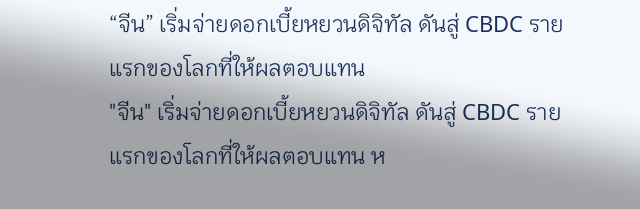“จีน” เริ่มจ่ายดอกเบี้ยหยวนดิจิทัล ดันสู่ CBDC รายแรกของโลกที่ให้ผลตอบแทน
"จีน" เริ่มจ่ายดอกเบี้ยหยวนดิจิทัล ดันสู่ CBDC รายแรกของโลกที่ให้ผลตอบแทน ห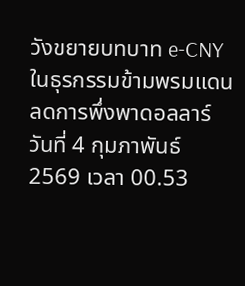วังขยายบทบาท e-CNY ในธุรกรรมข้ามพรมแดน ลดการพึ่งพาดอลลาร์
วันที่ 4 กุมภาพันธ์ 2569 เวลา 00.53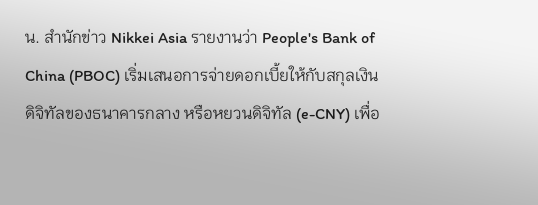น. สำนักข่าว Nikkei Asia รายงานว่า People's Bank of China (PBOC) เริ่มเสนอการจ่ายดอกเบี้ยให้กับสกุลเงินดิจิทัลของธนาคารกลาง หรือหยวนดิจิทัล (e-CNY) เพื่อ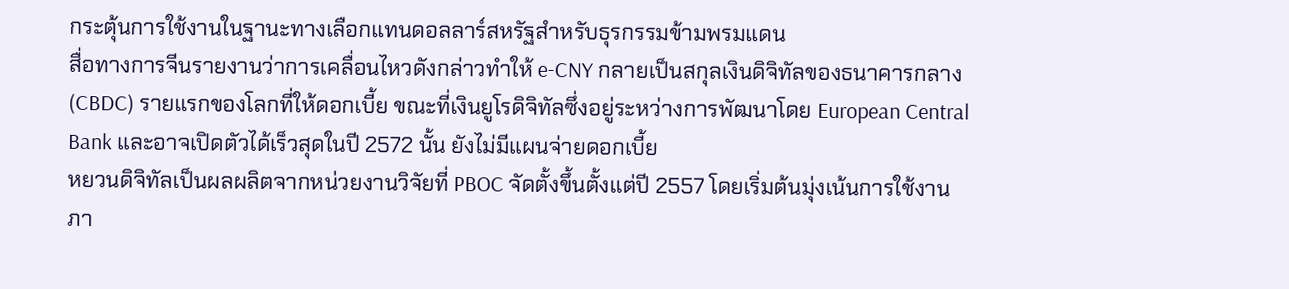กระตุ้นการใช้งานในฐานะทางเลือกแทนดอลลาร์สหรัฐสำหรับธุรกรรมข้ามพรมแดน
สื่อทางการจีนรายงานว่าการเคลื่อนไหวดังกล่าวทำให้ e-CNY กลายเป็นสกุลเงินดิจิทัลของธนาคารกลาง (CBDC) รายแรกของโลกที่ให้ดอกเบี้ย ขณะที่เงินยูโรดิจิทัลซึ่งอยู่ระหว่างการพัฒนาโดย European Central Bank และอาจเปิดตัวได้เร็วสุดในปี 2572 นั้น ยังไม่มีแผนจ่ายดอกเบี้ย
หยวนดิจิทัลเป็นผลผลิตจากหน่วยงานวิจัยที่ PBOC จัดตั้งขึ้นตั้งแต่ปี 2557 โดยเริ่มต้นมุ่งเน้นการใช้งานภา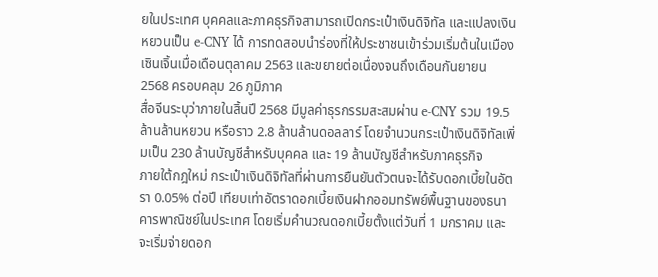ยในประเทศ บุคคลและภาคธุรกิจสามารถเปิดกระเป๋าเงินดิจิทัล และแปลงเงินหยวนเป็น e-CNY ได้ การทดสอบนำร่องที่ให้ประชาชนเข้าร่วมเริ่มต้นในเมืองเซินเจิ้นเมื่อเดือนตุลาคม 2563 และขยายต่อเนื่องจนถึงเดือนกันยายน 2568 ครอบคลุม 26 ภูมิภาค
สื่อจีนระบุว่าภายในสิ้นปี 2568 มีมูลค่าธุรกรรมสะสมผ่าน e-CNY รวม 19.5 ล้านล้านหยวน หรือราว 2.8 ล้านล้านดอลลาร์ โดยจำนวนกระเป๋าเงินดิจิทัลเพิ่มเป็น 230 ล้านบัญชีสำหรับบุคคล และ 19 ล้านบัญชีสำหรับภาคธุรกิจ
ภายใต้กฎใหม่ กระเป๋าเงินดิจิทัลที่ผ่านการยืนยันตัวตนจะได้รับดอกเบี้ยในอัตรา 0.05% ต่อปี เทียบเท่าอัตราดอกเบี้ยเงินฝากออมทรัพย์พื้นฐานของธนาคารพาณิชย์ในประเทศ โดยเริ่มคำนวณดอกเบี้ยตั้งแต่วันที่ 1 มกราคม และจะเริ่มจ่ายดอก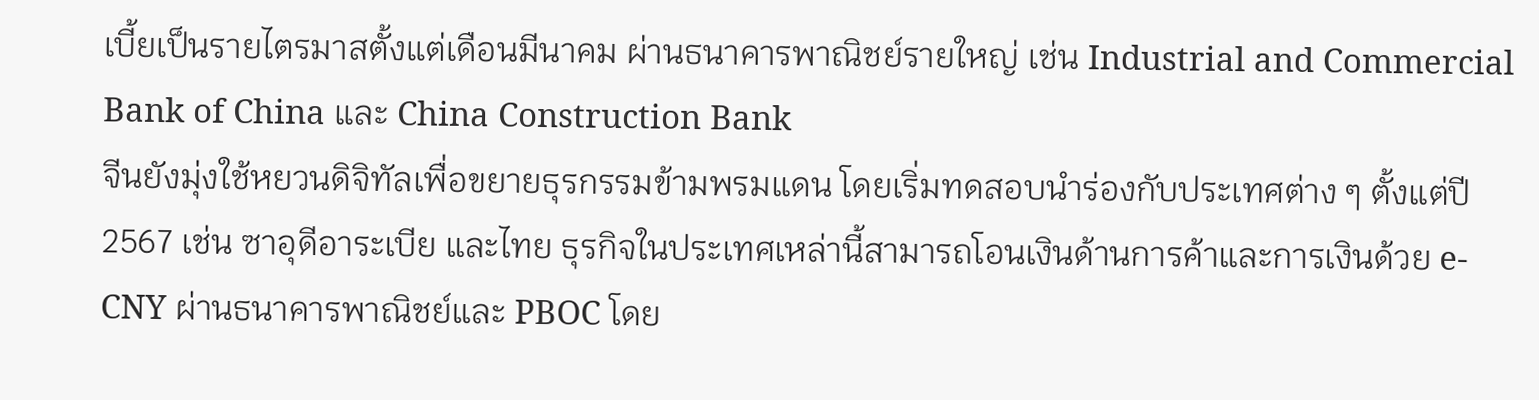เบี้ยเป็นรายไตรมาสตั้งแต่เดือนมีนาคม ผ่านธนาคารพาณิชย์รายใหญ่ เช่น Industrial and Commercial Bank of China และ China Construction Bank
จีนยังมุ่งใช้หยวนดิจิทัลเพื่อขยายธุรกรรมข้ามพรมแดน โดยเริ่มทดสอบนำร่องกับประเทศต่าง ๆ ตั้งแต่ปี 2567 เช่น ซาอุดีอาระเบีย และไทย ธุรกิจในประเทศเหล่านี้สามารถโอนเงินด้านการค้าและการเงินด้วย e-CNY ผ่านธนาคารพาณิชย์และ PBOC โดย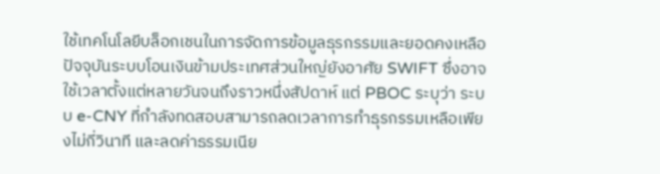ใช้เทคโนโลยีบล็อกเชนในการจัดการข้อมูลธุรกรรมและยอดคงเหลือ
ปัจจุบันระบบโอนเงินข้ามประเทศส่วนใหญ่ยังอาศัย SWIFT ซึ่งอาจใช้เวลาตั้งแต่หลายวันจนถึงราวหนึ่งสัปดาห์ แต่ PBOC ระบุว่า ระบบ e-CNY ที่กำลังทดสอบสามารถลดเวลาการทำธุรกรรมเหลือเพียงไม่กี่วินาที และลดค่าธรรมเนีย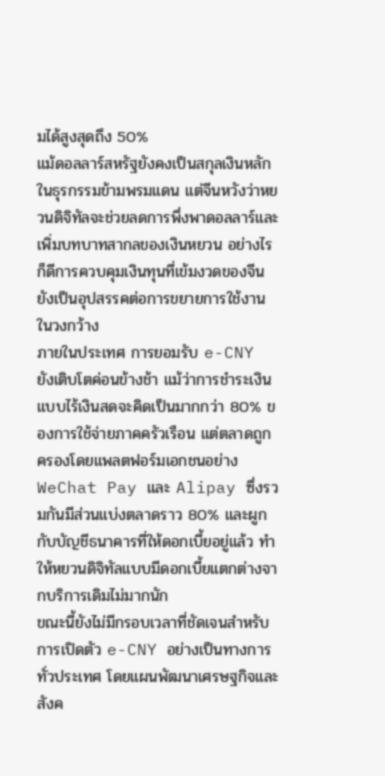มได้สูงสุดถึง 50%
แม้ดอลลาร์สหรัฐยังคงเป็นสกุลเงินหลักในธุรกรรมข้ามพรมแดน แต่จีนหวังว่าหยวนดิจิทัลจะช่วยลดการพึ่งพาดอลลาร์และเพิ่มบทบาทสากลของเงินหยวน อย่างไรก็ดีการควบคุมเงินทุนที่เข้มงวดของจีนยังเป็นอุปสรรคต่อการขยายการใช้งานในวงกว้าง
ภายในประเทศ การยอมรับ e-CNY ยังเติบโตค่อนข้างช้า แม้ว่าการชำระเงินแบบไร้เงินสดจะคิดเป็นมากกว่า 80% ของการใช้จ่ายภาคครัวเรือน แต่ตลาดถูกครองโดยแพลตฟอร์มเอกชนอย่าง WeChat Pay และ Alipay ซึ่งรวมกันมีส่วนแบ่งตลาดราว 80% และผูกกับบัญชีธนาคารที่ให้ดอกเบี้ยอยู่แล้ว ทำให้หยวนดิจิทัลแบบมีดอกเบี้ยแตกต่างจากบริการเดิมไม่มากนัก
ขณะนี้ยังไม่มีกรอบเวลาที่ชัดเจนสำหรับการเปิดตัว e-CNY อย่างเป็นทางการทั่วประเทศ โดยแผนพัฒนาเศรษฐกิจและสังค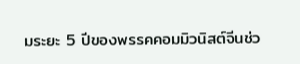มระยะ 5 ปีของพรรคคอมมิวนิสต์จีนช่ว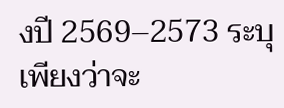งปี 2569–2573 ระบุเพียงว่าจะ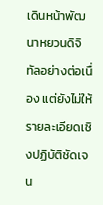เดินหน้าพัฒนาหยวนดิจิทัลอย่างต่อเนื่อง แต่ยังไม่ให้รายละเอียดเชิงปฏิบัติชัดเจน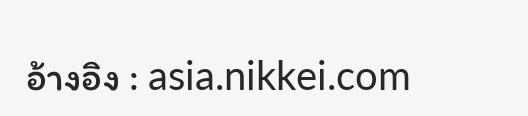อ้างอิง : asia.nikkei.com